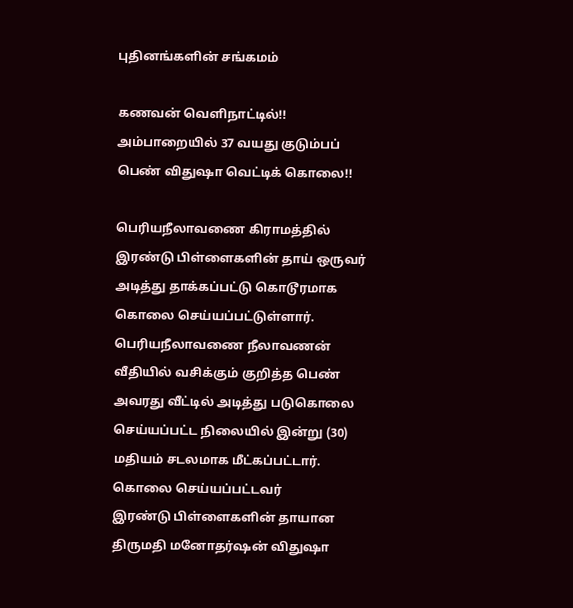புதினங்களின் சங்கமம்

கணவன் வெளிநாட்டில்!! அம்பாறையில் 37 வயது குடும்பப் பெண் விதுஷா வெட்டிக் கொலை!!

பெரியநீலாவணை கிராமத்தில் இரண்டு பிள்ளைகளின் தாய் ஒருவர் அடித்து தாக்கப்பட்டு கொடூரமாக கொலை செய்யப்பட்டுள்ளார்.
பெரியநீலாவணை நீலாவணன் வீதியில் வசிக்கும் குறித்த பெண் அவரது வீட்டில் அடித்து படுகொலை செய்யப்பட்ட நிலையில் இன்று (30) மதியம் சடலமாக மீட்கப்பட்டார்.
கொலை செய்யப்பட்டவர்
இரண்டு பிள்ளைகளின் தாயான திருமதி மனோதர்ஷன் விதுஷா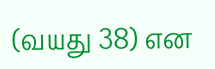(வயது 38) என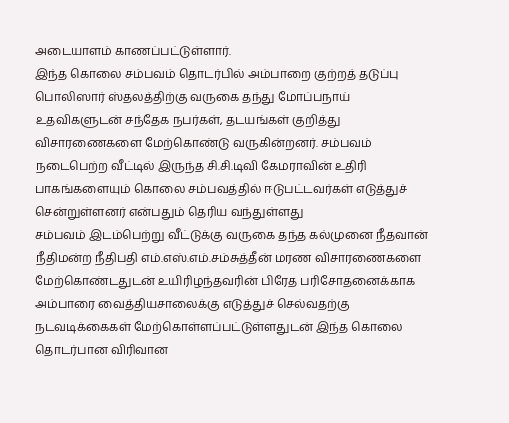அடையாளம் காணப்பட்டுள்ளார்.
இந்த கொலை சம்பவம் தொடர்பில் அம்பாறை குற்றத் தடுப்பு பொலிஸார் ஸ்தலத்திற்கு வருகை தந்து மோப்பநாய் உதவிகளுடன் சந்தேக நபர்கள், தடயங்கள் குறித்து விசாரணைகளை மேற்கொண்டு வருகின்றனர். சம்பவம் நடைபெற்ற வீட்டில் இருந்த சி.சி.டிவி கேமராவின் உதிரி பாகங்களையும் கொலை சம்பவத்தில் ஈடுபட்டவர்கள் எடுத்துச் சென்றுள்ளனர் என்பதும் தெரிய வந்துள்ளது
சம்பவம் இடம்பெற்று வீட்டுக்கு வருகை தந்த கல்முனை நீதவான் நீதிமன்ற நீதிபதி எம்.எஸ்.எம்.சம்சுத்தீன் மரண விசாரணைகளை மேற்கொண்டதுடன் உயிரிழந்தவரின் பிரேத பரிசோதனைக்காக அம்பாரை வைத்தியசாலைக்கு எடுத்துச் செல்வதற்கு நடவடிக்கைகள் மேற்கொள்ளப்பட்டுள்ளதுடன் இந்த கொலை தொடர்பான விரிவான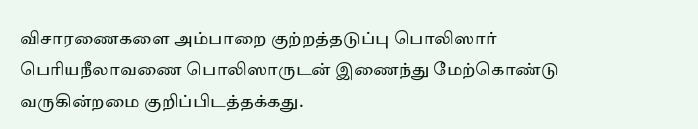விசாரணைகளை அம்பாறை குற்றத்தடுப்பு பொலிஸார் பெரியநீலாவணை பொலிஸாருடன் இணைந்து மேற்கொண்டு வருகின்றமை குறிப்பிடத்தக்கது.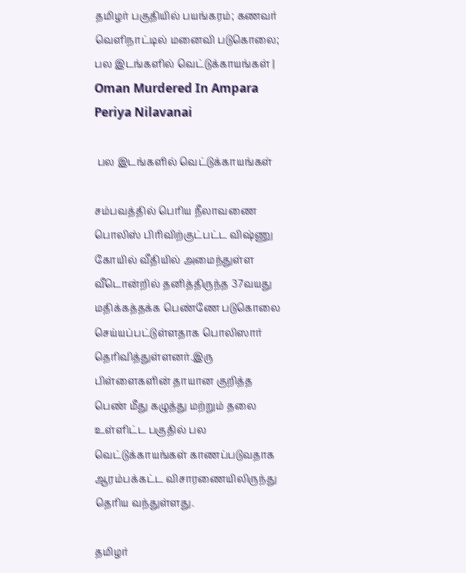தமிழர் பகுதியில் பயங்கரம்; கணவர் வெளிநாட்டில் மனைவி படுகொலை; பல இடங்களில் வெட்டுக்காயங்கள் | Oman Murdered In Ampara Periya Nilavanai

 பல இடங்களில் வெட்டுக்காயங்கள்

சம்பவத்தில் பெரிய நீலாவணை பொலிஸ் பிரிவிற்குட்பட்ட விஷ்ணு கோயில் வீதியில் அமைந்துள்ள வீடொன்றில் தனித்திருந்த 37வயது மதிக்கத்தக்க பெண்ணே படுகொலை செய்யப்பட்டுள்ளதாக பொலிஸார் தெரிவித்துள்ளனர்.இரு பிள்ளைகளின் தாயான குறித்த பெண் மீது கழுத்து மற்றும் தலை உள்ளிட்ட பகுதில் பல வெட்டுக்காயங்கள் காணப்படுவதாக ஆரம்பக்கட்ட விசாரணையிலிருந்து தெரிய வந்துள்ளது.

தமிழர்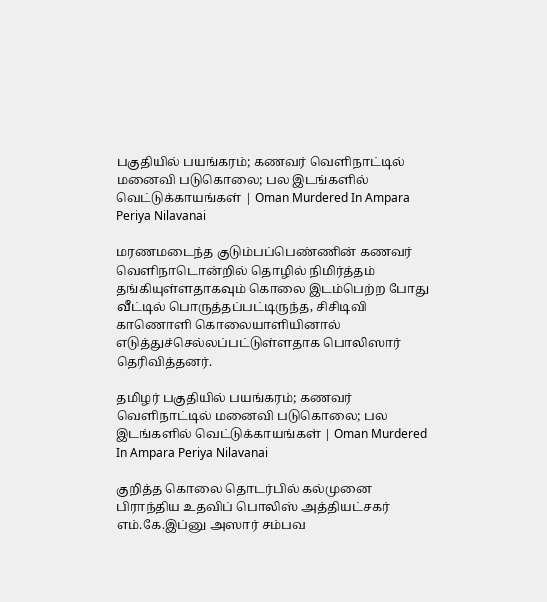பகுதியில் பயங்கரம்; கணவர் வெளிநாட்டில் மனைவி படுகொலை; பல இடங்களில் வெட்டுக்காயங்கள் | Oman Murdered In Ampara Periya Nilavanai

மரணமடைந்த குடும்பப்பெண்ணின் கணவர் வெளிநாடொன்றில் தொழில் நிமிர்த்தம் தங்கியுள்ளதாகவும் கொலை இடம்பெற்ற போது வீட்டில் பொருத்தப்பட்டிருந்த, சிசிடிவி காணொளி கொலையாளியினால் எடுத்துச்செல்லப்பட்டுள்ளதாக பொலிஸார் தெரிவித்தனர்.

தமிழர் பகுதியில் பயங்கரம்; கணவர் வெளிநாட்டில் மனைவி படுகொலை; பல இடங்களில் வெட்டுக்காயங்கள் | Oman Murdered In Ampara Periya Nilavanai

குறித்த கொலை தொடர்பில் கல்முனை பிராந்திய உதவிப் பொலிஸ் அத்தியட்சகர் எம்.கே.இப்னு அஸார் சம்பவ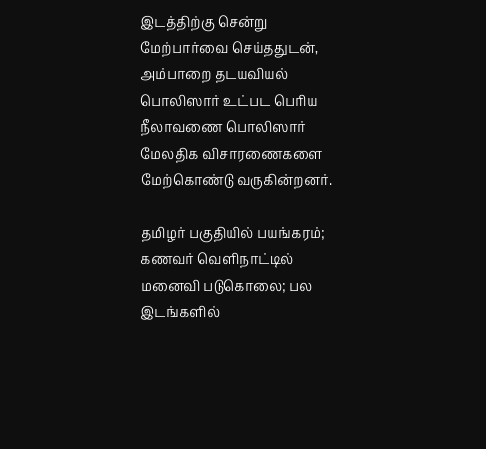இடத்திற்கு சென்று மேற்பார்வை செய்ததுடன், அம்பாறை தடயவியல் பொலிஸார் உட்பட பெரிய நீலாவணை பொலிஸார் மேலதிக விசாரணைகளை மேற்கொண்டு வருகின்றனர்.

தமிழர் பகுதியில் பயங்கரம்; கணவர் வெளிநாட்டில் மனைவி படுகொலை; பல இடங்களில்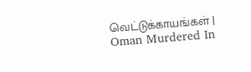வெட்டுக்காயங்கள் | Oman Murdered In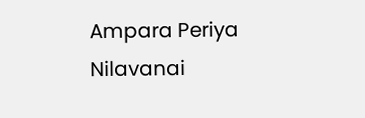Ampara Periya Nilavanai